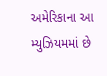અમેરિકાના આ મ્યુઝિયમમાં છે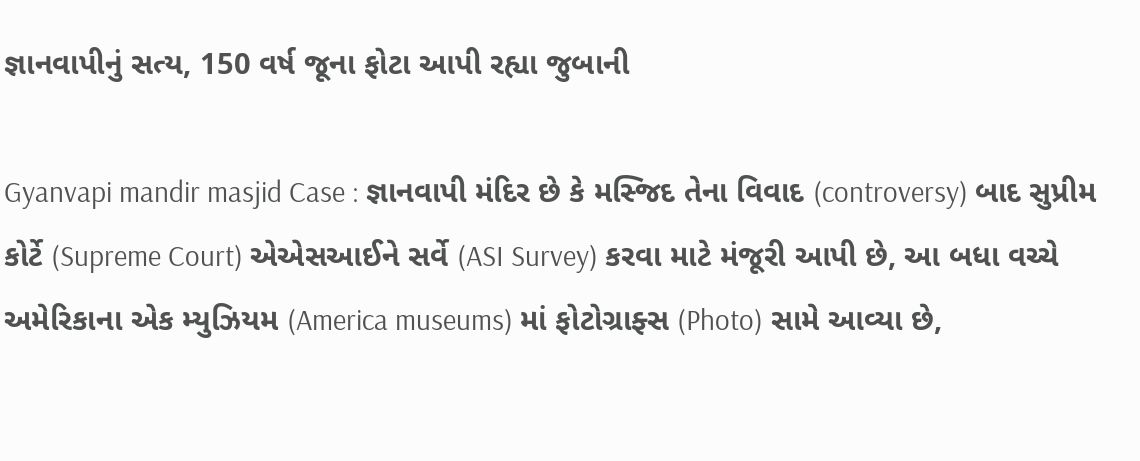જ્ઞાનવાપીનું સત્ય, 150 વર્ષ જૂના ફોટા આપી રહ્યા જુબાની

Gyanvapi mandir masjid Case : જ્ઞાનવાપી મંદિર છે કે મસ્જિદ તેના વિવાદ (controversy) બાદ સુપ્રીમ કોર્ટે (Supreme Court) એએસઆઈને સર્વે (ASI Survey) કરવા માટે મંજૂરી આપી છે, આ બધા વચ્ચે અમેરિકાના એક મ્યુઝિયમ (America museums) માં ફોટોગ્રાફ્સ (Photo) સામે આવ્યા છે,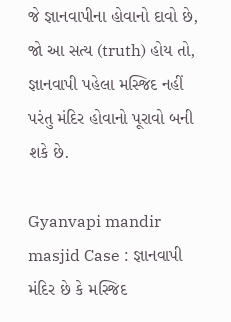જે જ્ઞાનવાપીના હોવાનો દાવો છે, જો આ સત્ય (truth) હોય તો, જ્ઞાનવાપી પહેલા મસ્જિદ નહીં પરંતુ મંદિર હોવાનો પૂરાવો બની શકે છે.

Gyanvapi mandir masjid Case : જ્ઞાનવાપી મંદિર છે કે મસ્જિદ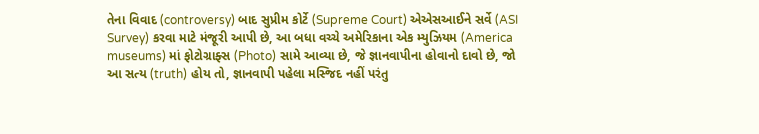તેના વિવાદ (controversy) બાદ સુપ્રીમ કોર્ટે (Supreme Court) એએસઆઈને સર્વે (ASI Survey) કરવા માટે મંજૂરી આપી છે, આ બધા વચ્ચે અમેરિકાના એક મ્યુઝિયમ (America museums) માં ફોટોગ્રાફ્સ (Photo) સામે આવ્યા છે, જે જ્ઞાનવાપીના હોવાનો દાવો છે, જો આ સત્ય (truth) હોય તો, જ્ઞાનવાપી પહેલા મસ્જિદ નહીં પરંતુ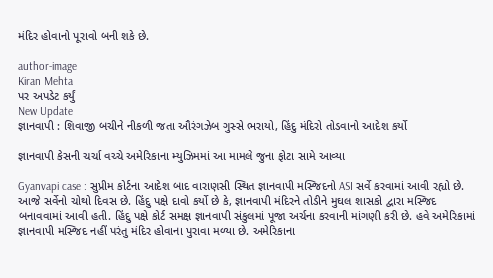મંદિર હોવાનો પૂરાવો બની શકે છે.

author-image
Kiran Mehta
પર અપડેટ કર્યું
New Update
જ્ઞાનવાપી : શિવાજી બચીને નીકળી જતા ઔરંગઝેબ ગુસ્સે ભરાયો, હિંદુ મંદિરો તોડવાનો આદેશ કર્યો

જ્ઞાનવાપી કેસની ચર્ચા વચ્ચે અમેરિકાના મ્યુઝિમમાં આ મામલે જુના ફોટા સામે આવ્યા

Gyanvapi case : સુપ્રીમ કોર્ટના આદેશ બાદ વારાણસી સ્થિત જ્ઞાનવાપી મસ્જિદનો ASI સર્વે કરવામાં આવી રહ્યો છે. આજે સર્વેનો ચોથો દિવસ છે. હિંદુ પક્ષે દાવો કર્યો છે કે, જ્ઞાનવાપી મંદિરને તોડીને મુઘલ શાસકો દ્વારા મસ્જિદ બનાવવામાં આવી હતી. હિંદુ પક્ષે કોર્ટ સમક્ષ જ્ઞાનવાપી સંકુલમાં પૂજા અર્ચના કરવાની માંગણી કરી છે. હવે અમેરિકામાં જ્ઞાનવાપી મસ્જિદ નહીં પરંતુ મંદિર હોવાના પુરાવા મળ્યા છે. અમેરિકાના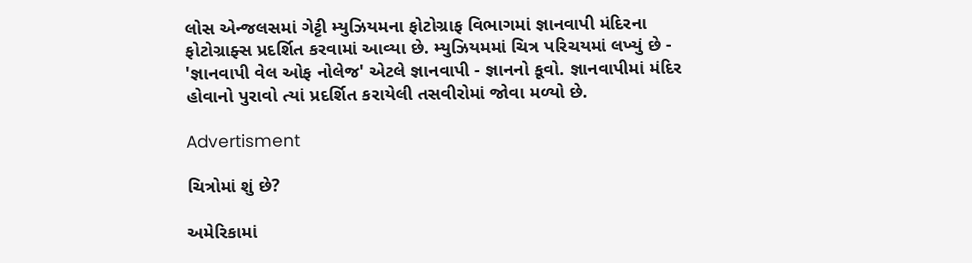લોસ એન્જલસમાં ગેટ્ટી મ્યુઝિયમના ફોટોગ્રાફ વિભાગમાં જ્ઞાનવાપી મંદિરના ફોટોગ્રાફ્સ પ્રદર્શિત કરવામાં આવ્યા છે. મ્યુઝિયમમાં ચિત્ર પરિચયમાં લખ્યું છે - 'જ્ઞાનવાપી વેલ ઓફ નોલેજ' એટલે જ્ઞાનવાપી - જ્ઞાનનો કૂવો. જ્ઞાનવાપીમાં મંદિર હોવાનો પુરાવો ત્યાં પ્રદર્શિત કરાયેલી તસવીરોમાં જોવા મળ્યો છે.

Advertisment

ચિત્રોમાં શું છે?

અમેરિકામાં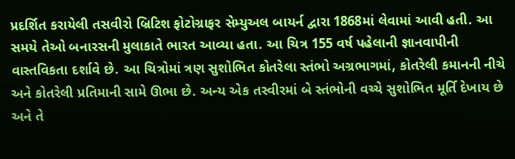પ્રદર્શિત કરાયેલી તસવીરો બ્રિટિશ ફોટોગ્રાફર સેમ્યુઅલ બાયર્ન દ્વારા 1868માં લેવામાં આવી હતી. આ સમયે તેઓ બનારસની મુલાકાતે ભારત આવ્યા હતા. આ ચિત્ર 155 વર્ષ પહેલાની જ્ઞાનવાપીની વાસ્તવિકતા દર્શાવે છે. આ ચિત્રોમાં ત્રણ સુશોભિત કોતરેલા સ્તંભો અગ્રભાગમાં, કોતરેલી કમાનની નીચે અને કોતરેલી પ્રતિમાની સામે ઊભા છે. અન્ય એક તસ્વીરમાં બે સ્તંભોની વચ્ચે સુશોભિત મૂર્તિ દેખાય છે અને તે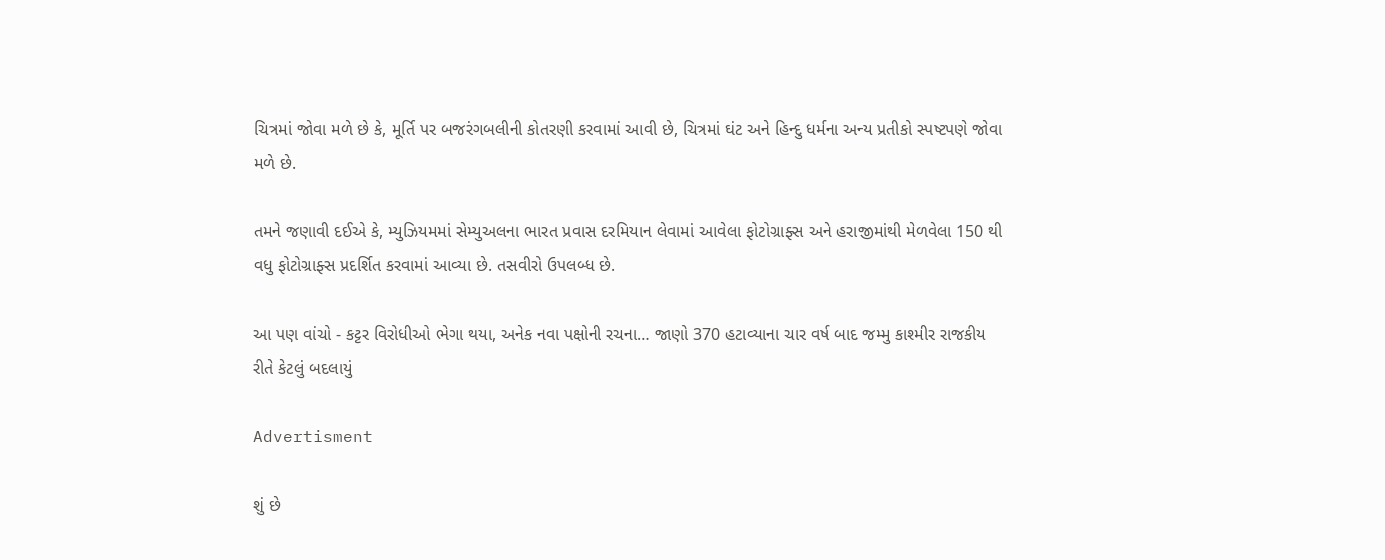ચિત્રમાં જોવા મળે છે કે, મૂર્તિ પર બજરંગબલીની કોતરણી કરવામાં આવી છે, ચિત્રમાં ઘંટ અને હિન્દુ ધર્મના અન્ય પ્રતીકો સ્પષ્ટપણે જોવા મળે છે.

તમને જણાવી દઈએ કે, મ્યુઝિયમમાં સેમ્યુઅલના ભારત પ્રવાસ દરમિયાન લેવામાં આવેલા ફોટોગ્રાફ્સ અને હરાજીમાંથી મેળવેલા 150 થી વધુ ફોટોગ્રાફ્સ પ્રદર્શિત કરવામાં આવ્યા છે. તસવીરો ઉપલબ્ધ છે.

આ પણ વાંચો - કટ્ટર વિરોધીઓ ભેગા થયા, અનેક નવા પક્ષોની રચના… જાણો 370 હટાવ્યાના ચાર વર્ષ બાદ જમ્મુ કાશ્મીર રાજકીય રીતે કેટલું બદલાયું

Advertisment

શું છે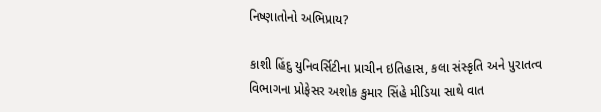નિષ્ણાતોનો અભિપ્રાય?

કાશી હિંદુ યુનિવર્સિટીના પ્રાચીન ઇતિહાસ, કલા સંસ્કૃતિ અને પુરાતત્વ વિભાગના પ્રોફેસર અશોક કુમાર સિંહે મીડિયા સાથે વાત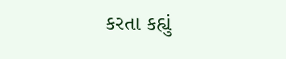કરતા કહ્યું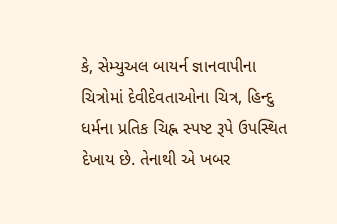કે, સેમ્યુઅલ બાયર્ન જ્ઞાનવાપીના ચિત્રોમાં દેવીદેવતાઓના ચિત્ર, હિન્દુ ધર્મના પ્રતિક ચિહ્ન સ્પષ્ટ રૂપે ઉપસ્થિત દેખાય છે. તેનાથી એ ખબર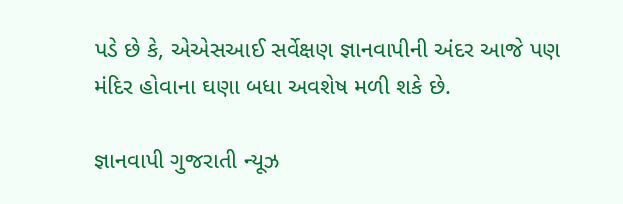પડે છે કે, એએસઆઈ સર્વેક્ષણ જ્ઞાનવાપીની અંદર આજે પણ મંદિર હોવાના ઘણા બધા અવશેષ મળી શકે છે.

જ્ઞાનવાપી ગુજરાતી ન્યૂઝ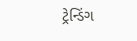ટ્રેન્ડિંગ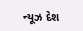ન્યૂઝ દેશ